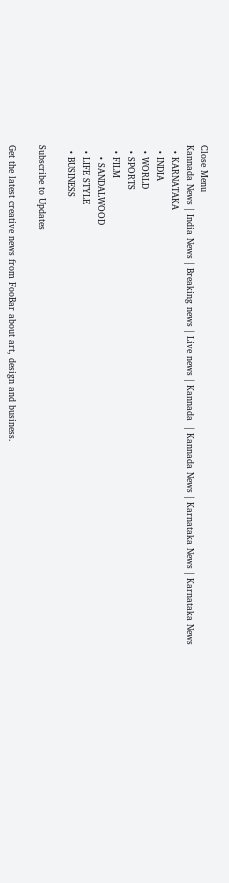Close Menu
Kannada News | India News | Breaking news | Live news | Kannada  | Kannada News | Karnataka News | Karnataka News
  • KARNATAKA
  • INDIA
  • WORLD
  • SPORTS
  • FILM
    • SANDALWOOD
  • LIFE STYLE
  • BUSINESS

Subscribe to Updates

Get the latest creative news from FooBar about art, design and business.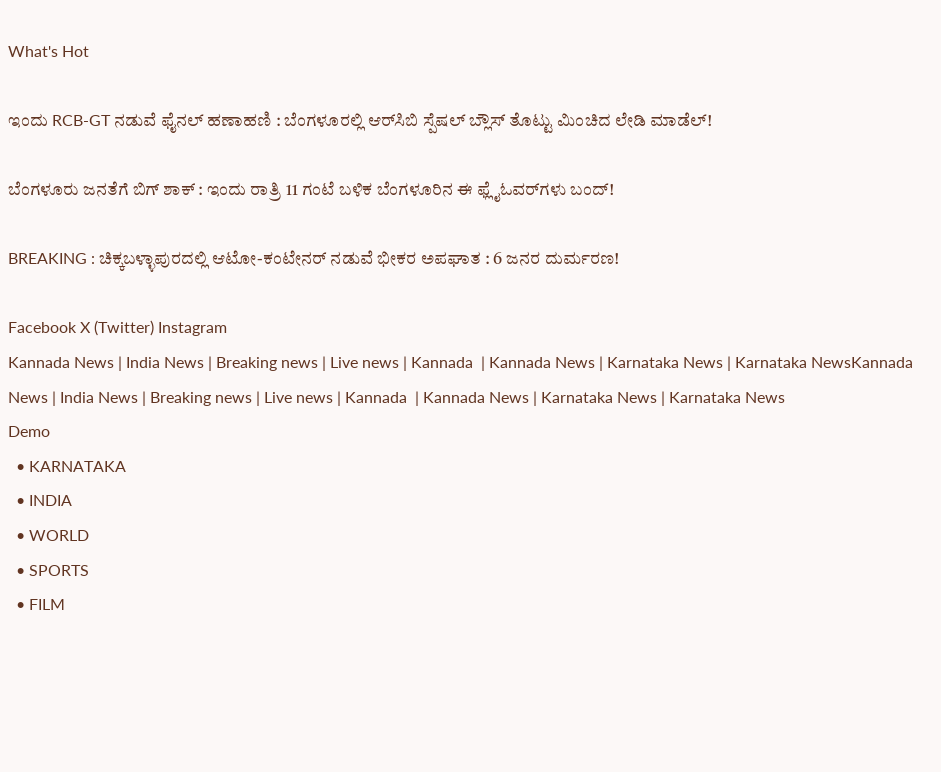What's Hot

ಇಂದು RCB-GT ನಡುವೆ ಫೈನಲ್ ಹಣಾಹಣಿ : ಬೆಂಗಳೂರಲ್ಲಿ ಆರ್‌ಸಿಬಿ ಸ್ಪೆಷಲ್ ಬ್ಲೌಸ್ ತೊಟ್ಟು ಮಿಂಚಿದ ಲೇಡಿ ಮಾಡೆಲ್!

ಬೆಂಗಳೂರು ಜನತೆಗೆ ಬಿಗ್ ಶಾಕ್ : ಇಂದು ರಾತ್ರಿ 11 ಗಂಟೆ ಬಳಿಕ ಬೆಂಗಳೂರಿನ ಈ ಫ್ಲೈಓವರ್‌ಗಳು ಬಂದ್!

BREAKING : ಚಿಕ್ಕಬಳ್ಳಾಪುರದಲ್ಲಿ ಆಟೋ-ಕಂಟೇನರ್ ನಡುವೆ ಭೀಕರ ಅಪಘಾತ : 6 ಜನರ ದುರ್ಮರಣ!

Facebook X (Twitter) Instagram
Kannada News | India News | Breaking news | Live news | Kannada  | Kannada News | Karnataka News | Karnataka NewsKannada News | India News | Breaking news | Live news | Kannada  | Kannada News | Karnataka News | Karnataka News
Demo
  • KARNATAKA
  • INDIA
  • WORLD
  • SPORTS
  • FILM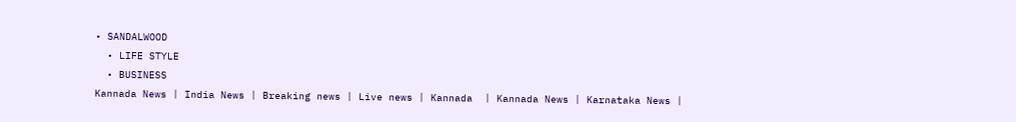• SANDALWOOD
  • LIFE STYLE
  • BUSINESS
Kannada News | India News | Breaking news | Live news | Kannada  | Kannada News | Karnataka News |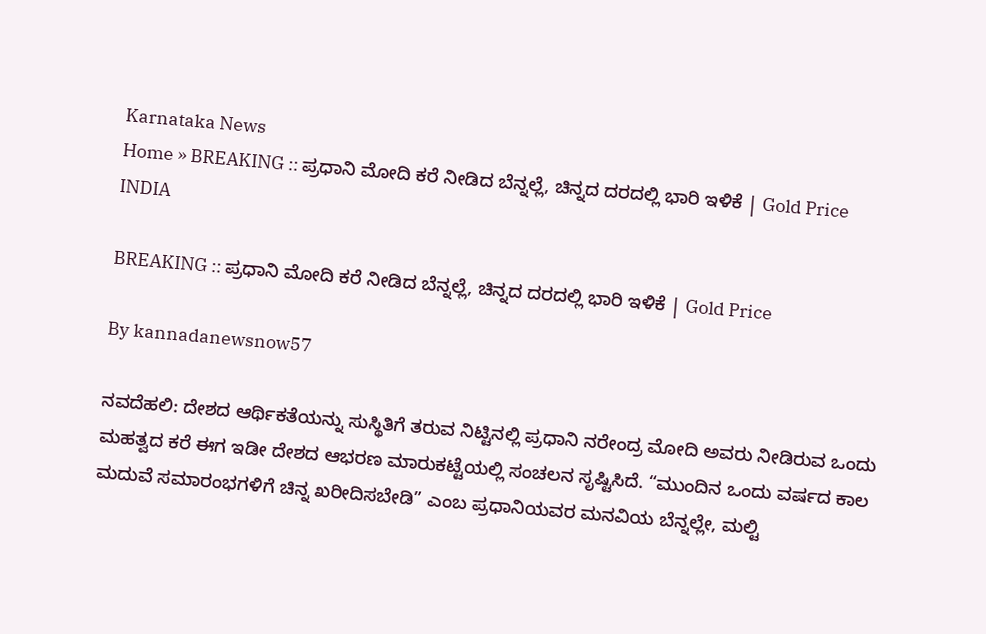Karnataka News
Home » BREAKING :: ಪ್ರಧಾನಿ ಮೋದಿ ಕರೆ ನೀಡಿದ ಬೆನ್ನಲ್ಲೆ, ಚಿನ್ನದ ದರದಲ್ಲಿ ಭಾರಿ ಇಳಿಕೆ | Gold Price
INDIA

BREAKING :: ಪ್ರಧಾನಿ ಮೋದಿ ಕರೆ ನೀಡಿದ ಬೆನ್ನಲ್ಲೆ, ಚಿನ್ನದ ದರದಲ್ಲಿ ಭಾರಿ ಇಳಿಕೆ | Gold Price

By kannadanewsnow57

ನವದೆಹಲಿ: ದೇಶದ ಆರ್ಥಿಕತೆಯನ್ನು ಸುಸ್ಥಿತಿಗೆ ತರುವ ನಿಟ್ಟಿನಲ್ಲಿ ಪ್ರಧಾನಿ ನರೇಂದ್ರ ಮೋದಿ ಅವರು ನೀಡಿರುವ ಒಂದು ಮಹತ್ವದ ಕರೆ ಈಗ ಇಡೀ ದೇಶದ ಆಭರಣ ಮಾರುಕಟ್ಟೆಯಲ್ಲಿ ಸಂಚಲನ ಸೃಷ್ಟಿಸಿದೆ. “ಮುಂದಿನ ಒಂದು ವರ್ಷದ ಕಾಲ ಮದುವೆ ಸಮಾರಂಭಗಳಿಗೆ ಚಿನ್ನ ಖರೀದಿಸಬೇಡಿ” ಎಂಬ ಪ್ರಧಾನಿಯವರ ಮನವಿಯ ಬೆನ್ನಲ್ಲೇ, ಮಲ್ಟಿ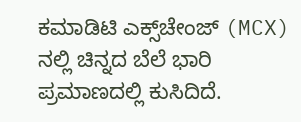ಕಮಾಡಿಟಿ ಎಕ್ಸ್‌ಚೇಂಜ್ (MCX) ನಲ್ಲಿ ಚಿನ್ನದ ಬೆಲೆ ಭಾರಿ ಪ್ರಮಾಣದಲ್ಲಿ ಕುಸಿದಿದೆ.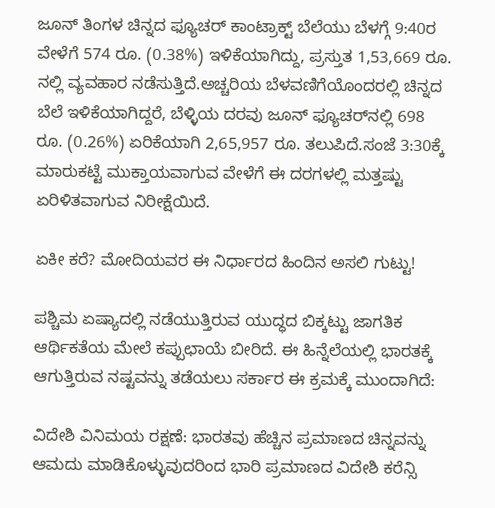ಜೂನ್ ತಿಂಗಳ ಚಿನ್ನದ ಫ್ಯೂಚರ್ ಕಾಂಟ್ರಾಕ್ಟ್ ಬೆಲೆಯು ಬೆಳಗ್ಗೆ 9:40ರ ವೇಳೆಗೆ 574 ರೂ. (0.38%) ಇಳಿಕೆಯಾಗಿದ್ದು, ಪ್ರಸ್ತುತ 1,53,669 ರೂ. ನಲ್ಲಿ ವ್ಯವಹಾರ ನಡೆಸುತ್ತಿದೆ.ಅಚ್ಚರಿಯ ಬೆಳವಣಿಗೆಯೊಂದರಲ್ಲಿ ಚಿನ್ನದ ಬೆಲೆ ಇಳಿಕೆಯಾಗಿದ್ದರೆ, ಬೆಳ್ಳಿಯ ದರವು ಜೂನ್ ಫ್ಯೂಚರ್‌ನಲ್ಲಿ 698 ರೂ. (0.26%) ಏರಿಕೆಯಾಗಿ 2,65,957 ರೂ. ತಲುಪಿದೆ.ಸಂಜೆ 3:30ಕ್ಕೆ ಮಾರುಕಟ್ಟೆ ಮುಕ್ತಾಯವಾಗುವ ವೇಳೆಗೆ ಈ ದರಗಳಲ್ಲಿ ಮತ್ತಷ್ಟು ಏರಿಳಿತವಾಗುವ ನಿರೀಕ್ಷೆಯಿದೆ.

ಏಕೀ ಕರೆ? ಮೋದಿಯವರ ಈ ನಿರ್ಧಾರದ ಹಿಂದಿನ ಅಸಲಿ ಗುಟ್ಟು!

ಪಶ್ಚಿಮ ಏಷ್ಯಾದಲ್ಲಿ ನಡೆಯುತ್ತಿರುವ ಯುದ್ಧದ ಬಿಕ್ಕಟ್ಟು ಜಾಗತಿಕ ಆರ್ಥಿಕತೆಯ ಮೇಲೆ ಕಪ್ಪುಛಾಯೆ ಬೀರಿದೆ. ಈ ಹಿನ್ನೆಲೆಯಲ್ಲಿ ಭಾರತಕ್ಕೆ ಆಗುತ್ತಿರುವ ನಷ್ಟವನ್ನು ತಡೆಯಲು ಸರ್ಕಾರ ಈ ಕ್ರಮಕ್ಕೆ ಮುಂದಾಗಿದೆ:

ವಿದೇಶಿ ವಿನಿಮಯ ರಕ್ಷಣೆ: ಭಾರತವು ಹೆಚ್ಚಿನ ಪ್ರಮಾಣದ ಚಿನ್ನವನ್ನು ಆಮದು ಮಾಡಿಕೊಳ್ಳುವುದರಿಂದ ಭಾರಿ ಪ್ರಮಾಣದ ವಿದೇಶಿ ಕರೆನ್ಸಿ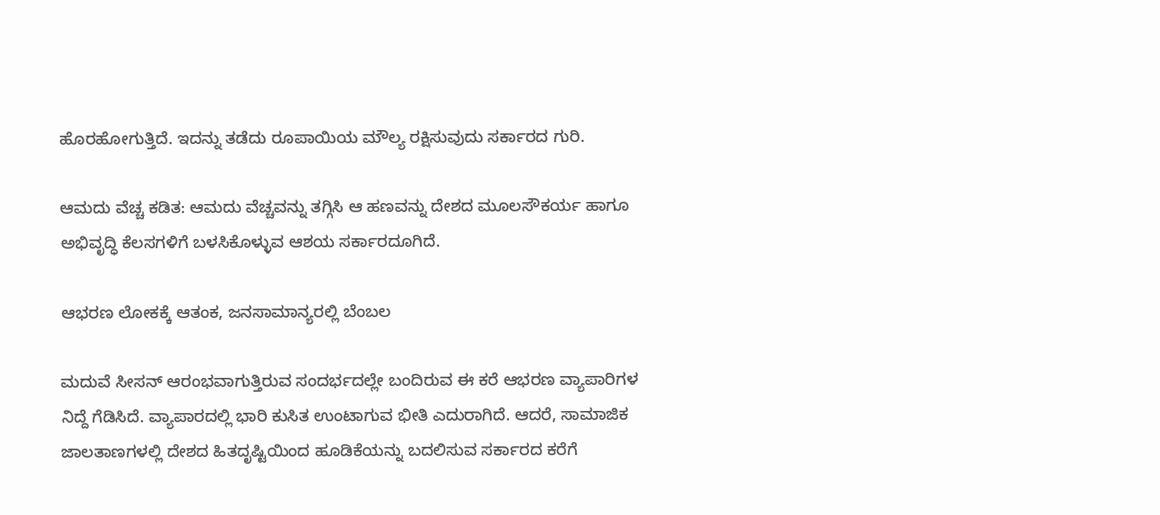ಹೊರಹೋಗುತ್ತಿದೆ. ಇದನ್ನು ತಡೆದು ರೂಪಾಯಿಯ ಮೌಲ್ಯ ರಕ್ಷಿಸುವುದು ಸರ್ಕಾರದ ಗುರಿ.

ಆಮದು ವೆಚ್ಚ ಕಡಿತ: ಆಮದು ವೆಚ್ಚವನ್ನು ತಗ್ಗಿಸಿ ಆ ಹಣವನ್ನು ದೇಶದ ಮೂಲಸೌಕರ್ಯ ಹಾಗೂ ಅಭಿವೃದ್ಧಿ ಕೆಲಸಗಳಿಗೆ ಬಳಸಿಕೊಳ್ಳುವ ಆಶಯ ಸರ್ಕಾರದೂಗಿದೆ.

ಆಭರಣ ಲೋಕಕ್ಕೆ ಆತಂಕ, ಜನಸಾಮಾನ್ಯರಲ್ಲಿ ಬೆಂಬಲ

ಮದುವೆ ಸೀಸನ್ ಆರಂಭವಾಗುತ್ತಿರುವ ಸಂದರ್ಭದಲ್ಲೇ ಬಂದಿರುವ ಈ ಕರೆ ಆಭರಣ ವ್ಯಾಪಾರಿಗಳ ನಿದ್ದೆ ಗೆಡಿಸಿದೆ. ವ್ಯಾಪಾರದಲ್ಲಿ ಭಾರಿ ಕುಸಿತ ಉಂಟಾಗುವ ಭೀತಿ ಎದುರಾಗಿದೆ. ಆದರೆ, ಸಾಮಾಜಿಕ ಜಾಲತಾಣಗಳಲ್ಲಿ ದೇಶದ ಹಿತದೃಷ್ಟಿಯಿಂದ ಹೂಡಿಕೆಯನ್ನು ಬದಲಿಸುವ ಸರ್ಕಾರದ ಕರೆಗೆ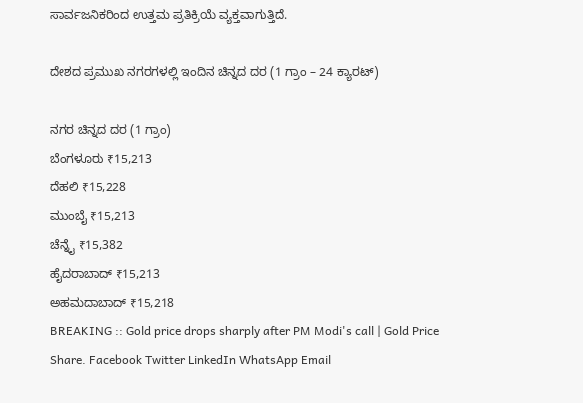ಸಾರ್ವಜನಿಕರಿಂದ ಉತ್ತಮ ಪ್ರತಿಕ್ರಿಯೆ ವ್ಯಕ್ತವಾಗುತ್ತಿದೆ.

ದೇಶದ ಪ್ರಮುಖ ನಗರಗಳಲ್ಲಿ ಇಂದಿನ ಚಿನ್ನದ ದರ (1 ಗ್ರಾಂ – 24 ಕ್ಯಾರಟ್)

ನಗರ ಚಿನ್ನದ ದರ (1 ಗ್ರಾಂ)
ಬೆಂಗಳೂರು ₹15,213
ದೆಹಲಿ ₹15,228
ಮುಂಬೈ ₹15,213
ಚೆನ್ನೈ ₹15,382
ಹೈದರಾಬಾದ್ ₹15,213
ಅಹಮದಾಬಾದ್ ₹15,218
BREAKING :: Gold price drops sharply after PM Modi's call | Gold Price
Share. Facebook Twitter LinkedIn WhatsApp Email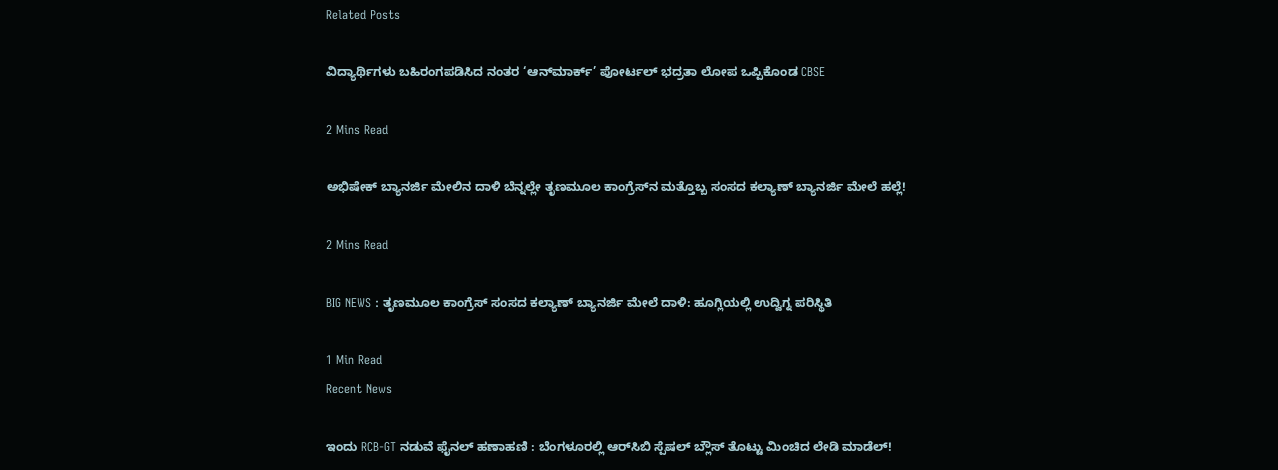Related Posts

ವಿದ್ಯಾರ್ಥಿಗಳು ಬಹಿರಂಗಪಡಿಸಿದ ನಂತರ ‘ಆನ್‌ಮಾರ್ಕ್’ ಪೋರ್ಟಲ್ ಭದ್ರತಾ ಲೋಪ ಒಪ್ಪಿಕೊಂಡ CBSE

2 Mins Read

ಅಭಿಷೇಕ್ ಬ್ಯಾನರ್ಜಿ ಮೇಲಿನ ದಾಳಿ ಬೆನ್ನಲ್ಲೇ ತೃಣಮೂಲ ಕಾಂಗ್ರೆಸ್‌ನ ಮತ್ತೊಬ್ಬ ಸಂಸದ ಕಲ್ಯಾಣ್ ಬ್ಯಾನರ್ಜಿ ಮೇಲೆ ಹಲ್ಲೆ!

2 Mins Read

BIG NEWS : ತೃಣಮೂಲ ಕಾಂಗ್ರೆಸ್ ಸಂಸದ ಕಲ್ಯಾಣ್ ಬ್ಯಾನರ್ಜಿ ಮೇಲೆ ದಾಳಿ: ಹೂಗ್ಲಿಯಲ್ಲಿ ಉದ್ವಿಗ್ನ ಪರಿಸ್ಥಿತಿ

1 Min Read
Recent News

ಇಂದು RCB-GT ನಡುವೆ ಫೈನಲ್ ಹಣಾಹಣಿ : ಬೆಂಗಳೂರಲ್ಲಿ ಆರ್‌ಸಿಬಿ ಸ್ಪೆಷಲ್ ಬ್ಲೌಸ್ ತೊಟ್ಟು ಮಿಂಚಿದ ಲೇಡಿ ಮಾಡೆಲ್!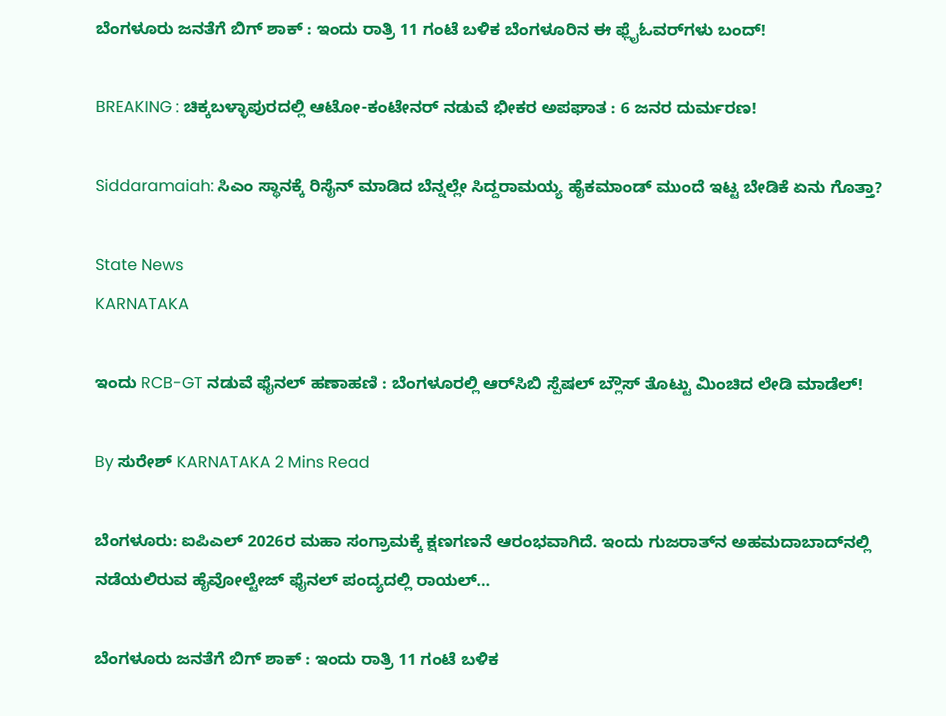ಬೆಂಗಳೂರು ಜನತೆಗೆ ಬಿಗ್ ಶಾಕ್ : ಇಂದು ರಾತ್ರಿ 11 ಗಂಟೆ ಬಳಿಕ ಬೆಂಗಳೂರಿನ ಈ ಫ್ಲೈಓವರ್‌ಗಳು ಬಂದ್!

BREAKING : ಚಿಕ್ಕಬಳ್ಳಾಪುರದಲ್ಲಿ ಆಟೋ-ಕಂಟೇನರ್ ನಡುವೆ ಭೀಕರ ಅಪಘಾತ : 6 ಜನರ ದುರ್ಮರಣ!

Siddaramaiah: ಸಿಎಂ ಸ್ಥಾನಕ್ಕೆ ರಿಸೈನ್ ಮಾಡಿದ ಬೆನ್ನಲ್ಲೇ ಸಿದ್ದರಾಮಯ್ಯ ಹೈಕಮಾಂಡ್ ಮುಂದೆ ಇಟ್ಟ ಬೇಡಿಕೆ ಏನು ಗೊತ್ತಾ?

State News
KARNATAKA

ಇಂದು RCB-GT ನಡುವೆ ಫೈನಲ್ ಹಣಾಹಣಿ : ಬೆಂಗಳೂರಲ್ಲಿ ಆರ್‌ಸಿಬಿ ಸ್ಪೆಷಲ್ ಬ್ಲೌಸ್ ತೊಟ್ಟು ಮಿಂಚಿದ ಲೇಡಿ ಮಾಡೆಲ್!

By ಸುರೇಶ್‌ KARNATAKA 2 Mins Read

ಬೆಂಗಳೂರು: ಐಪಿಎಲ್ 2026ರ ಮಹಾ ಸಂಗ್ರಾಮಕ್ಕೆ ಕ್ಷಣಗಣನೆ ಆರಂಭವಾಗಿದೆ. ಇಂದು ಗುಜರಾತ್‌ನ ಅಹಮದಾಬಾದ್‌ನಲ್ಲಿ ನಡೆಯಲಿರುವ ಹೈವೋಲ್ಟೇಜ್ ಫೈನಲ್ ಪಂದ್ಯದಲ್ಲಿ ರಾಯಲ್…

ಬೆಂಗಳೂರು ಜನತೆಗೆ ಬಿಗ್ ಶಾಕ್ : ಇಂದು ರಾತ್ರಿ 11 ಗಂಟೆ ಬಳಿಕ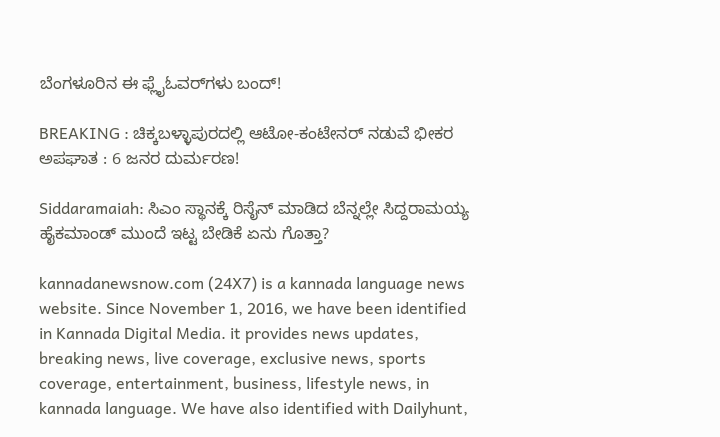ಬೆಂಗಳೂರಿನ ಈ ಫ್ಲೈಓವರ್‌ಗಳು ಬಂದ್!

BREAKING : ಚಿಕ್ಕಬಳ್ಳಾಪುರದಲ್ಲಿ ಆಟೋ-ಕಂಟೇನರ್ ನಡುವೆ ಭೀಕರ ಅಪಘಾತ : 6 ಜನರ ದುರ್ಮರಣ!

Siddaramaiah: ಸಿಎಂ ಸ್ಥಾನಕ್ಕೆ ರಿಸೈನ್ ಮಾಡಿದ ಬೆನ್ನಲ್ಲೇ ಸಿದ್ದರಾಮಯ್ಯ ಹೈಕಮಾಂಡ್ ಮುಂದೆ ಇಟ್ಟ ಬೇಡಿಕೆ ಏನು ಗೊತ್ತಾ?

kannadanewsnow.com (24X7) is a kannada language news website. Since November 1, 2016, we have been identified in Kannada Digital Media. it provides news updates, breaking news, live coverage, exclusive news, sports coverage, entertainment, business, lifestyle news, in kannada language. We have also identified with Dailyhunt,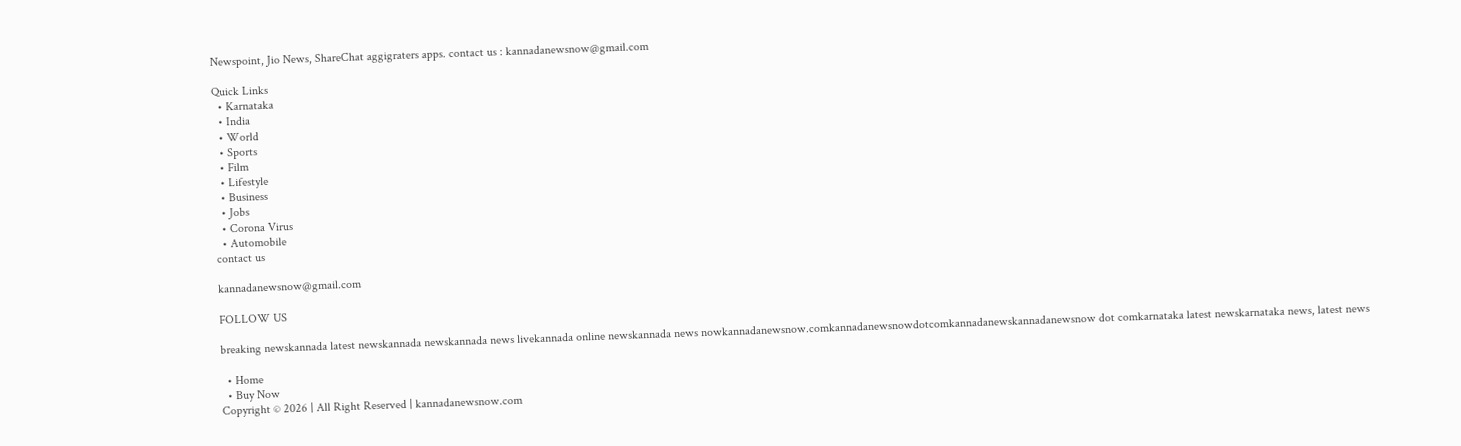Newspoint, Jio News, ShareChat aggigraters apps. contact us : kannadanewsnow@gmail.com

Quick Links
  • Karnataka
  • India
  • World
  • Sports
  • Film
  • Lifestyle
  • Business
  • Jobs
  • Corona Virus
  • Automobile
contact us

kannadanewsnow@gmail.com

FOLLOW US

breaking newskannada latest newskannada newskannada news livekannada online newskannada news nowkannadanewsnow.comkannadanewsnowdotcomkannadanewskannadanewsnow dot comkarnataka latest newskarnataka news, latest news

  • Home
  • Buy Now
Copyright © 2026 | All Right Reserved | kannadanewsnow.com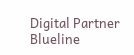Digital Partner Blueline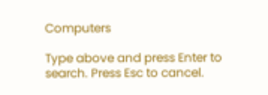Computers

Type above and press Enter to search. Press Esc to cancel.